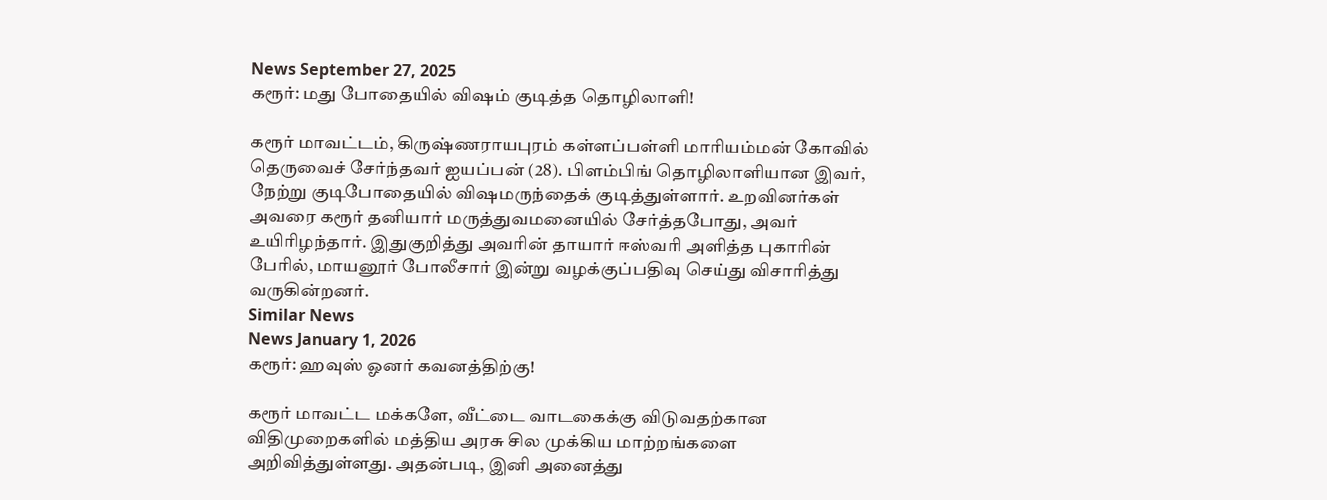News September 27, 2025
கரூர்: மது போதையில் விஷம் குடித்த தொழிலாளி!

கரூர் மாவட்டம், கிருஷ்ணராயபுரம் கள்ளப்பள்ளி மாரியம்மன் கோவில் தெருவைச் சேர்ந்தவர் ஐயப்பன் (28). பிளம்பிங் தொழிலாளியான இவர், நேற்று குடிபோதையில் விஷமருந்தைக் குடித்துள்ளார். உறவினர்கள் அவரை கரூர் தனியார் மருத்துவமனையில் சேர்த்தபோது, அவர் உயிரிழந்தார். இதுகுறித்து அவரின் தாயார் ஈஸ்வரி அளித்த புகாரின் பேரில், மாயனூர் போலீசார் இன்று வழக்குப்பதிவு செய்து விசாரித்து வருகின்றனர்.
Similar News
News January 1, 2026
கரூர்: ஹவுஸ் ஓனர் கவனத்திற்கு!

கரூர் மாவட்ட மக்களே, வீட்டை வாடகைக்கு விடுவதற்கான விதிமுறைகளில் மத்திய அரசு சில முக்கிய மாற்றங்களை அறிவித்துள்ளது. அதன்படி, இனி அனைத்து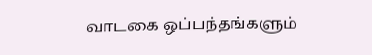வாடகை ஒப்பந்தங்களும்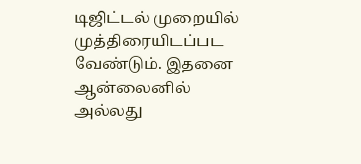டிஜிட்டல் முறையில் முத்திரையிடப்பட வேண்டும். இதனை ஆன்லைனில் அல்லது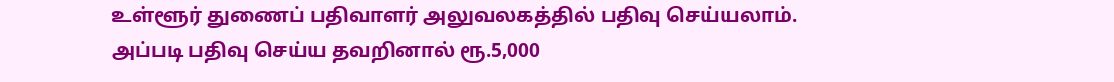உள்ளூர் துணைப் பதிவாளர் அலுவலகத்தில் பதிவு செய்யலாம். அப்படி பதிவு செய்ய தவறினால் ரூ.5,000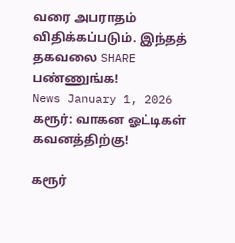வரை அபராதம் விதிக்கப்படும். இந்தத் தகவலை SHARE பண்ணுங்க!
News January 1, 2026
கரூர்: வாகன ஓட்டிகள் கவனத்திற்கு!

கரூர்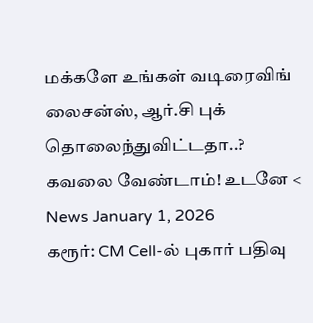மக்களே உங்கள் வடிரைவிங் லைசன்ஸ், ஆர்.சி புக் தொலைந்துவிட்டதா..? கவலை வேண்டாம்! உடனே <
News January 1, 2026
கரூர்: CM Cell-ல் புகார் பதிவு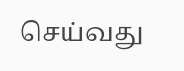செய்வது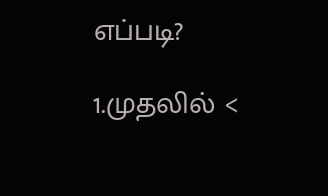எப்படி?

1.முதலில் <